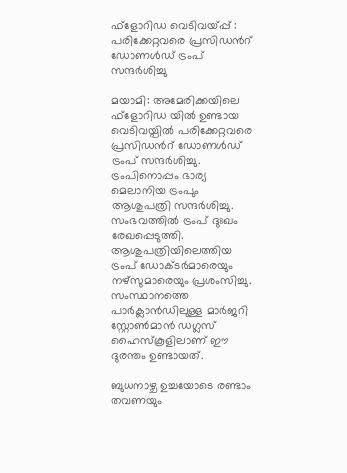ഫ്ളോറിഡ വെടിവയ്പ്പ് : പരിക്കേറ്റവരെ പ്രസിഡന്‍റ് ഡോണള്‍ഡ് ട്രംപ് സന്ദര്‍ശിച്ചു

മയാമി: അമേരിക്കയിലെ ഫ്ളോറിഡ യില്‍ ഉണ്ടായ വെടിവയ്പില്‍ പരിക്കേറ്റവരെ പ്രസിഡന്‍റ് ഡോണള്‍ഡ് ട്രംപ് സന്ദര്‍ശിച്ചു. ട്രംപിനൊപ്പം ഭാര്യ മെലാനിയ ട്രംപും ആശുപത്രി സന്ദര്‍ശിച്ചു. സംഭവത്തില്‍ ട്രംപ് ദുഃഖം രേഖപ്പെടുത്തി. ആശുപത്രിയിലെത്തിയ ട്രംപ് ഡോക്ടര്‍മാരെയും നഴ്സുമാരെയും പ്രശംസിച്ചു. സംസ്ഥാനത്തെ പാര്‍ക്ലാന്‍ഡിലുള്ള മാര്‍ജറി സ്റ്റോണ്‍മാന്‍ ഡഗ്ലസ് ഹൈസ്കൂളിലാണ് ഈ ദുരന്തം ഉണ്ടായത്.

ബുധനാഴ്ച ഉച്ചയോടെ രണ്ടാം തവണയും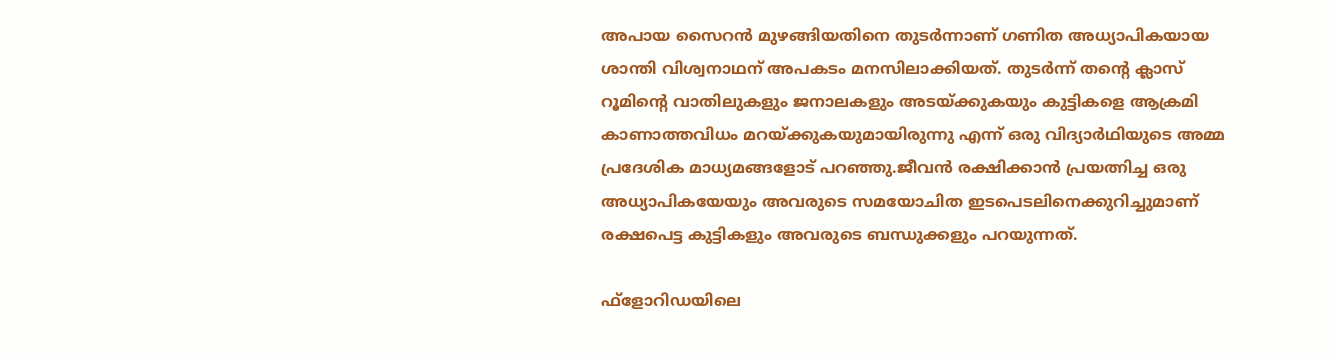അപായ സൈറന്‍ മുഴങ്ങിയതിനെ തുടര്‍ന്നാണ് ഗണിത അധ്യാപികയായ ശാന്തി വിശ്വനാഥന് അപകടം മനസിലാക്കിയത്. തുടര്‍ന്ന് തന്റെ ക്ലാസ് റൂമിന്റെ വാതിലുകളും ജനാലകളും അടയ്ക്കുകയും കുട്ടികളെ ആക്രമി കാണാത്തവിധം മറയ്ക്കുകയുമായിരുന്നു എന്ന് ഒരു വിദ്യാര്‍ഥിയുടെ അമ്മ പ്രദേശിക മാധ്യമങ്ങളോട് പറഞ്ഞു.ജീവന്‍ രക്ഷിക്കാന്‍ പ്രയത്നിച്ച ഒരു അധ്യാപികയേയും അവരുടെ സമയോചിത ഇടപെടലിനെക്കുറിച്ചുമാണ് രക്ഷപെട്ട കുട്ടികളും അവരുടെ ബന്ധുക്കളും പറയുന്നത്.

ഫ്ളോറിഡയിലെ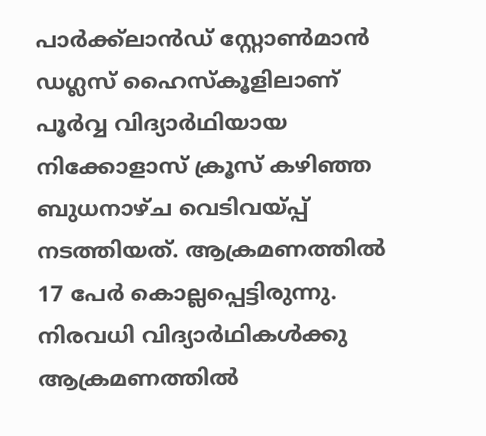പാര്‍ക്ക്ലാന്‍ഡ് സ്റ്റോണ്‍മാന്‍ ഡഗ്ലസ് ഹൈസ്കൂളിലാണ് പൂര്‍വ്വ വിദ്യാര്‍ഥിയായ നിക്കോളാസ് ക്രൂസ് കഴിഞ്ഞ ബുധനാഴ്ച വെടിവയ്പ്പ് നടത്തിയത്. ആക്രമണത്തില്‍ 17 പേര്‍ കൊല്ലപ്പെട്ടിരുന്നു. നിരവധി വിദ്യാര്‍ഥികള്‍ക്കു ആക്രമണത്തില്‍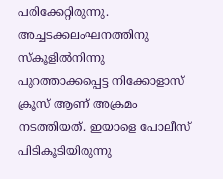പരിക്കേറ്റിരുന്നു. അച്ചടക്കലംഘനത്തിനു സ്കൂളില്‍നിന്നു പുറത്താക്കപ്പെട്ട നിക്കോളാസ് ക്രൂസ് ആണ് അക്രമം നടത്തിയത്. ഇയാളെ പോലീസ് പിടികൂടിയിരുന്നു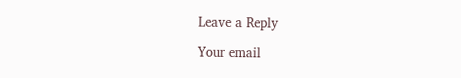Leave a Reply

Your email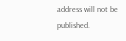address will not be published.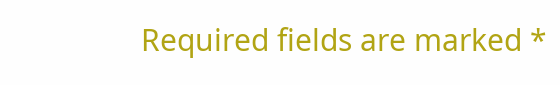Required fields are marked *